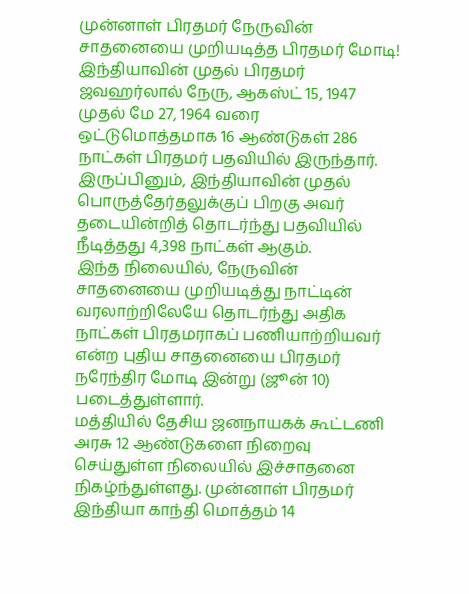முன்னாள் பிரதமர் நேருவின் சாதனையை முறியடித்த பிரதமர் மோடி!
இந்தியாவின் முதல் பிரதமர் ஜவஹர்லால் நேரு, ஆகஸ்ட் 15, 1947 முதல் மே 27, 1964 வரை ஒட்டுமொத்தமாக 16 ஆண்டுகள் 286 நாட்கள் பிரதமர் பதவியில் இருந்தார். இருப்பினும், இந்தியாவின் முதல் பொருத்தேர்தலுக்குப் பிறகு அவர் தடையின்றித் தொடர்ந்து பதவியில் நீடித்தது 4,398 நாட்கள் ஆகும்.
இந்த நிலையில், நேருவின் சாதனையை முறியடித்து நாட்டின் வரலாற்றிலேயே தொடர்ந்து அதிக நாட்கள் பிரதமராகப் பணியாற்றியவர் என்ற புதிய சாதனையை பிரதமர் நரேந்திர மோடி இன்று (ஜூன் 10) படைத்துள்ளார்.
மத்தியில் தேசிய ஜனநாயகக் கூட்டணி அரசு 12 ஆண்டுகளை நிறைவு செய்துள்ள நிலையில் இச்சாதனை நிகழ்ந்துள்ளது. முன்னாள் பிரதமர் இந்தியா காந்தி மொத்தம் 14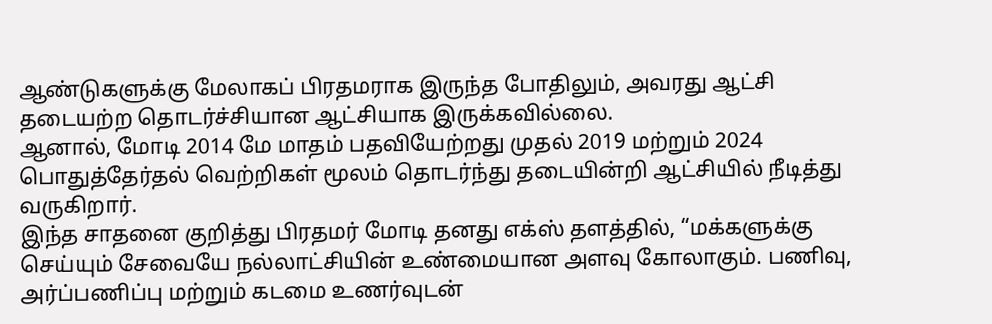ஆண்டுகளுக்கு மேலாகப் பிரதமராக இருந்த போதிலும், அவரது ஆட்சி தடையற்ற தொடர்ச்சியான ஆட்சியாக இருக்கவில்லை.
ஆனால், மோடி 2014 மே மாதம் பதவியேற்றது முதல் 2019 மற்றும் 2024 பொதுத்தேர்தல் வெற்றிகள் மூலம் தொடர்ந்து தடையின்றி ஆட்சியில் நீடித்து வருகிறார்.
இந்த சாதனை குறித்து பிரதமர் மோடி தனது எக்ஸ் தளத்தில், “மக்களுக்கு செய்யும் சேவையே நல்லாட்சியின் உண்மையான அளவு கோலாகும். பணிவு, அர்ப்பணிப்பு மற்றும் கடமை உணர்வுடன்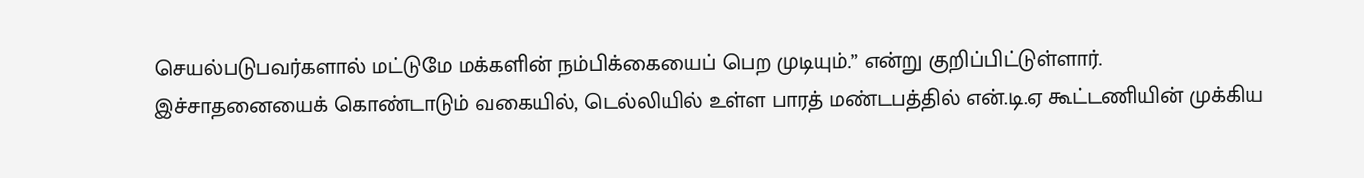செயல்படுபவர்களால் மட்டுமே மக்களின் நம்பிக்கையைப் பெற முடியும்.” என்று குறிப்பிட்டுள்ளார்.
இச்சாதனையைக் கொண்டாடும் வகையில், டெல்லியில் உள்ள பாரத் மண்டபத்தில் என்.டி.ஏ கூட்டணியின் முக்கிய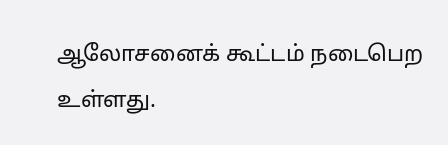ஆலோசனைக் கூட்டம் நடைபெற உள்ளது.